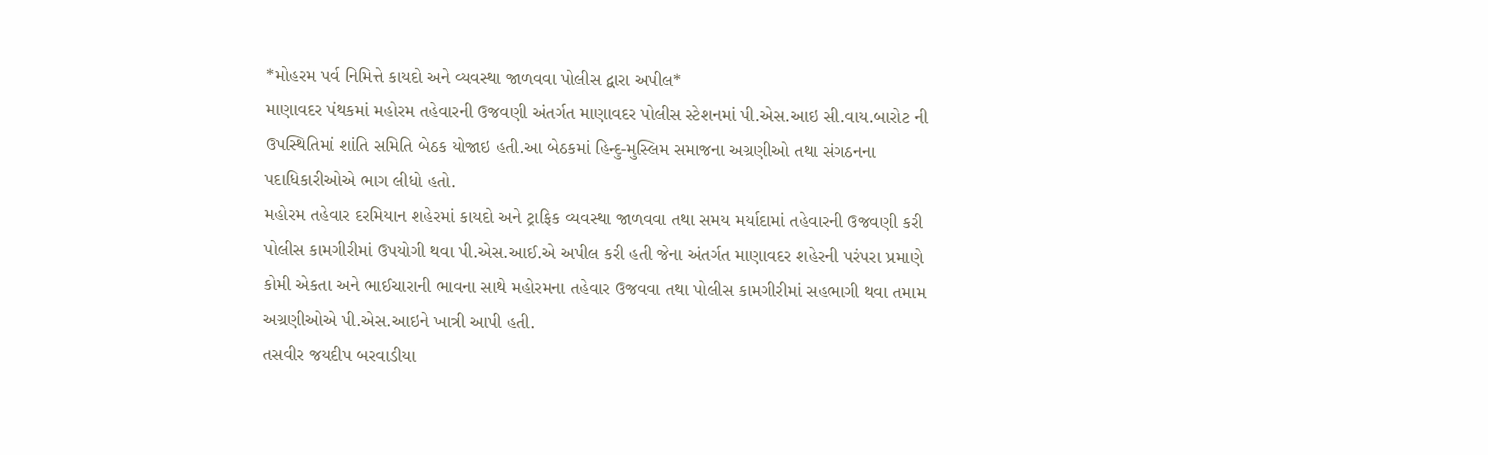*મોહરમ પર્વ નિમિત્તે કાયદો અને વ્યવસ્થા જાળવવા પોલીસ દ્વારા અપીલ*
માણાવદર પંથકમાં મહોરમ તહેવારની ઉજવણી અંતર્ગત માણાવદર પોલીસ સ્ટેશનમાં પી.એસ.આઇ સી.વાય.બારોટ ની ઉપસ્થિતિમાં શાંતિ સમિતિ બેઠક યોજાઇ હતી.આ બેઠકમાં હિન્દુ-મુસ્લિમ સમાજના અગ્રણીઓ તથા સંગઠનના પદાધિકારીઓએ ભાગ લીધો હતો.
મહોરમ તહેવાર દરમિયાન શહેરમાં કાયદો અને ટ્રાફિક વ્યવસ્થા જાળવવા તથા સમય મર્યાદામાં તહેવારની ઉજવણી કરી પોલીસ કામગીરીમાં ઉપયોગી થવા પી.એસ.આઈ.એ અપીલ કરી હતી જેના અંતર્ગત માણાવદર શહેરની પરંપરા પ્રમાણે કોમી એકતા અને ભાઈચારાની ભાવના સાથે મહોરમના તહેવાર ઉજવવા તથા પોલીસ કામગીરીમાં સહભાગી થવા તમામ અગ્રણીઓએ પી.એસ.આઇને ખાત્રી આપી હતી.
તસવીર જયદીપ બરવાડીયા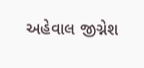અહેવાલ જીગ્નેશ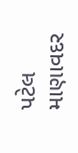પટેલ માણાવદર